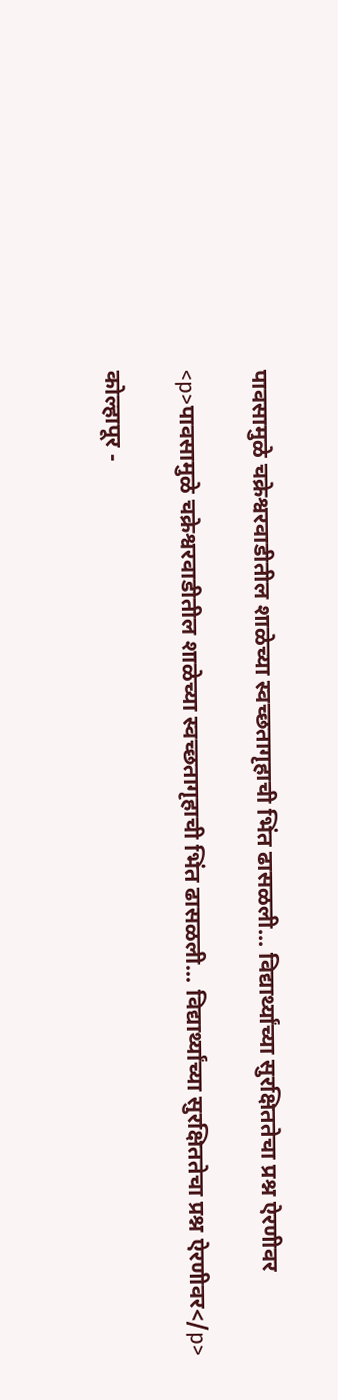पावसामुळे चक्रेश्वरवाडीतील शाळेच्या स्वच्छतागृहाची भिंत ढासळली... विद्यार्थ्यांच्या सुरक्षिततेचा प्रश्न ऐरणीवर

<p>पावसामुळे चक्रेश्वरवाडीतील शाळेच्या स्वच्छतागृहाची भिंत ढासळली... विद्यार्थ्यांच्या सुरक्षिततेचा प्रश्न ऐरणीवर</p>

कोल्हापूर -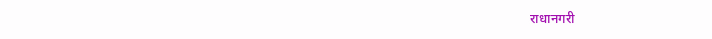राधानगरी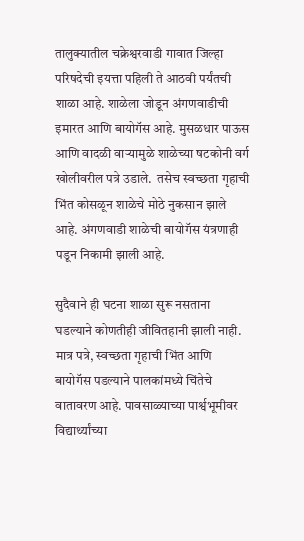तालुक्यातील चक्रेश्वरवाडी गावात जिल्हा परिषदेची इयत्ता पहिली ते आठवी पर्यंतची शाळा आहे. शाळेला जोडून अंगणवाडीची इमारत आणि बायोगॅस आहे. मुसळधार पाऊस आणि वादळी वाऱ्यामुळे शाळेच्या षटकोनी वर्ग खोलीवरील पत्रे उडाले.  तसेच स्वच्छता गृहाची भिंत कोसळून शाळेचे मोठे नुकसान झाले आहे. अंगणवाडी शाळेची बायोगॅस यंत्रणाही पडून निकामी झाली आहे.

सुदैवाने ही घटना शाळा सुरू नसताना घडल्याने कोणतीही जीवितहानी झाली नाही. मात्र पत्रे, स्वच्छता गृहाची भिंत आणि बायोगॅस पडल्याने पालकांमध्ये चिंतेचे वातावरण आहे. पावसाळ्याच्या पार्श्वभूमीवर विद्यार्थ्यांच्या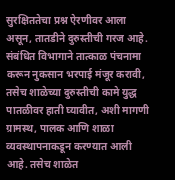सुरक्षिततेचा प्रश्न ऐरणीवर आला असून, तातडीने दुरुस्तीची गरज आहे. संबंधित विभागाने तात्काळ पंचनामा करून नुकसान भरपाई मंजूर करावी, तसेच शाळेच्या दुरुस्तीची कामे युद्ध पातळीवर हाती घ्यावीत, अशी मागणी ग्रामस्थ, पालक आणि शाळा व्यवस्थापनाकडून करण्यात आली आहे. तसेच शाळेत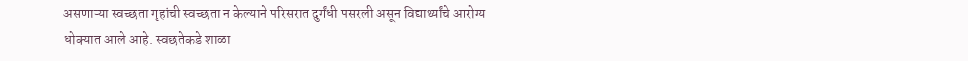असणाऱ्या स्वच्छता गृहांची स्वच्छता न केल्याने परिसरात दुर्गंधी पसरली असून विद्यार्थ्यांचे आरोग्य धोक्यात आले आहे. स्वछतेकडे शाळा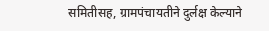समितीसह, ग्रामपंचायतीने दुर्लक्ष केल्याने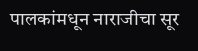पालकांमधून नाराजीचा सूर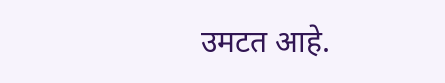उमटत आहे.